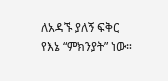ለአዳኙ ያለኝ ፍቅር የእኔ “ምክንያት” ነው።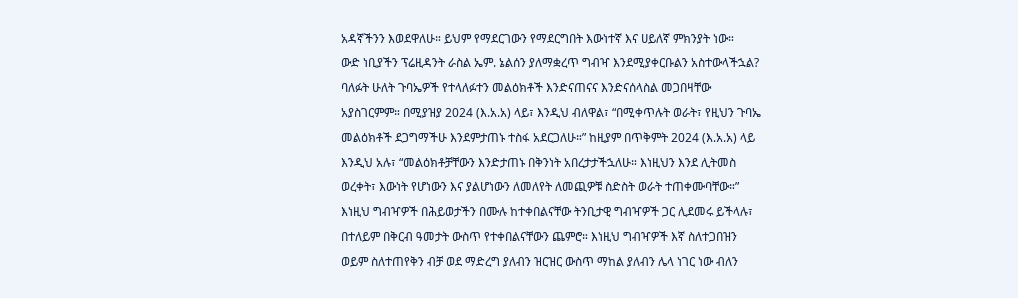አዳኛችንን እወደዋለሁ። ይህም የማደርገውን የማደርግበት እውነተኛ እና ሀይለኛ ምክንያት ነው።
ውድ ነቢያችን ፕሬዚዳንት ራስል ኤም. ኔልሰን ያለማቋረጥ ግብዣ እንደሚያቀርቡልን አስተውላችኋል? ባለፉት ሁለት ጉባኤዎች የተላለፉተን መልዕክቶች እንድናጠናና እንድናሰላስል መጋበዛቸው አያስገርምም። በሚያዝያ 2024 (እ.አ.አ) ላይ፣ እንዲህ ብለዋል፣ “በሚቀጥሉት ወራት፣ የዚህን ጉባኤ መልዕክቶች ደጋግማችሁ እንደምታጠኑ ተስፋ አደርጋለሁ።” ከዚያም በጥቅምት 2024 (እ.አ.አ) ላይ እንዲህ አሉ፣ “መልዕክቶቻቸውን እንድታጠኑ በቅንነት አበረታታችኋለሁ። እነዚህን እንደ ሊትመስ ወረቀት፣ እውነት የሆነውን እና ያልሆነውን ለመለየት ለመጪዎቹ ስድስት ወራት ተጠቀሙባቸው።”
እነዚህ ግብዣዎች በሕይወታችን በሙሉ ከተቀበልናቸው ትንቢታዊ ግብዣዎች ጋር ሊደመሩ ይችላሉ፣ በተለይም በቅርብ ዓመታት ውስጥ የተቀበልናቸውን ጨምሮ። እነዚህ ግብዣዎች እኛ ስለተጋበዝን ወይም ስለተጠየቅን ብቻ ወደ ማድረግ ያለብን ዝርዝር ውስጥ ማከል ያለብን ሌላ ነገር ነው ብለን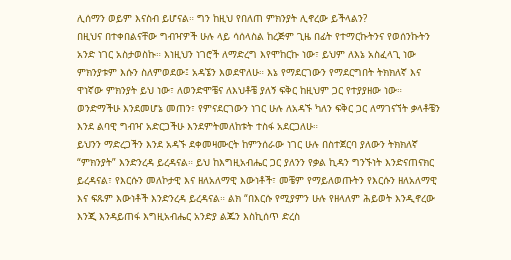ሊሰማን ወይም እናስብ ይሆናል። ግን ከዚህ የበለጠ ምክንያት ሊኖረው ይችላልን?
በዚህና በተቀበልናቸው ግብዣዎች ሁሉ ላይ ሳሰላስል ከረጅም ጊዜ በፊት የተማርኩትንና የወሰንኩትን አንድ ነገር አስታወስኩ። እነዚህን ነገሮች ለማድረግ እየሞከርኩ ነው፣ ይህም ለእኔ አስፈላጊ ነው ምክንያቱም እሱን ስለምወደው፤ አዳኜን እወደዋለሁ። እኔ የማደርገውን የማደርግበት ትክክለኛ እና ዋነኛው ምክንያት ይህ ነው፣ ለወንድሞቼና ለእህቶቼ ያለኝ ፍቅር ከዚህም ጋር የተያያዘው ነው።
ወንድማችሁ እንደመሆኔ መጠን፣ የምናደርገውን ነገር ሁሉ ለአዳኙ ካለን ፍቅር ጋር ለማገናኘት ቃላቶቼን እንደ ልባዊ ግብዣ አድርጋችሁ እንደምትመለከቱት ተስፋ አደርጋለሁ።
ይህንን ማድረጋችን እንደ አዳኙ ደቀመዛሙርት ከምንሰራው ነገር ሁሉ በስተጀርባ ያለውን ትክክለኛ “ምክንያት” እንድንረዳ ይረዳናል። ይህ ከእግዚአብሔር ጋር ያለንን የቃል ኪዳን ግንኙነት እንድናጠናክር ይረዳናል፣ የእርሱን መለኮታዊ እና ዘለአለማዊ እውነቶች፣ መቼም የማይለወጡትን የእርሱን ዘለአለማዊ እና ፍጹም እውነቶች እንድንረዳ ይረዳናል። ልክ “በእርሱ የሚያምን ሁሉ የዘላለም ሕይወት እንዲኖረው እንጂ እንዳይጠፋ እግዚአብሔር አንድያ ልጁን እስኪሰጥ ድረስ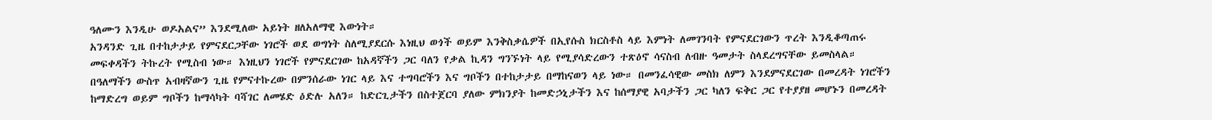ዓለሙን እንዲሁ ወዶአልና” እንደሚለው አይነት ዘለአለማዊ እውነት።
አንዳንድ ጊዜ በተከታታይ የምናደርጋቸው ነገሮች ወደ ወግነት ስለሚያደርሱ እነዚህ ወጎች ወይም እንቅስቃሴዎች በኢየሱስ ክርስቶስ ላይ እምነት ለመገንባት የምናደርገውን ጥረት እንዲቆጣጠሩ መፍቀዳችን ትኩረት የሚስብ ነው። እነዚህን ነገሮች የምናደርገው ከአዳኛችን ጋር ባለን የቃል ኪዳን ግንኙነት ላይ የሚያሳድረውን ተጽዕኖ ሳናስብ ለብዙ ዓመታት ስላደረግናቸው ይመስላል።
በዓለማችን ውስጥ አብዛኛውን ጊዜ የምናተኩረው በምንሰራው ነገር ላይ እና ተግባሮችን እና ግቦችን በተከታታይ በማከናወን ላይ ነው። በመንፈሳዊው መስክ ለምን እንደምናደርገው በመረዳት ነገሮችን ከማድረግ ወይም ግቦችን ከማሳካት ባሻገር ለመሄድ ዕድሉ አለን። ከድርጊታችን በስተጀርባ ያለው ምክንያት ከመድኃኒታችን እና ከሰማያዊ አባታችን ጋር ካለን ፍቅር ጋር የተያያዘ መሆኑን በመረዳት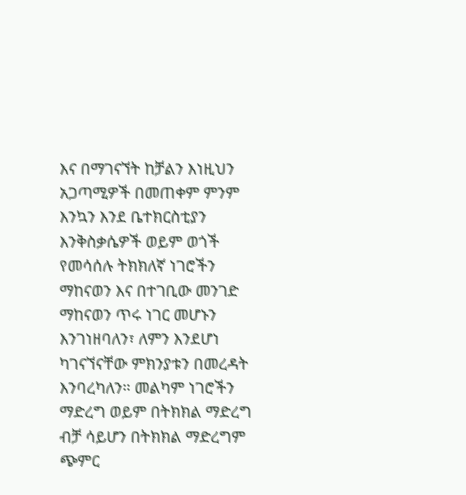እና በማገናኘት ከቻልን እነዚህን አጋጣሚዎች በመጠቀም ምንም እንኳን እንደ ቤተክርስቲያን እንቅስቃሴዎች ወይም ወጎች የመሳሰሉ ትክክለኛ ነገሮችን ማከናወን እና በተገቢው መንገድ ማከናወን ጥሩ ነገር መሆኑን እንገነዘባለን፣ ለምን እንደሆነ ካገናኘናቸው ምክንያቱን በመረዳት እንባረካለን። መልካም ነገሮችን ማድረግ ወይም በትክክል ማድረግ ብቻ ሳይሆን በትክክል ማድረግም ጭምር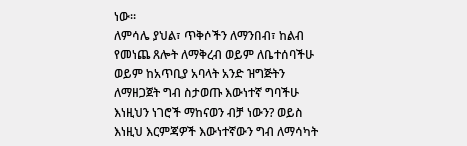ነው።
ለምሳሌ ያህል፣ ጥቅሶችን ለማንበብ፣ ከልብ የመነጨ ጸሎት ለማቅረብ ወይም ለቤተሰባችሁ ወይም ከአጥቢያ አባላት አንድ ዝግጅትን ለማዘጋጀት ግብ ስታወጡ እውነተኛ ግባችሁ እነዚህን ነገሮች ማከናወን ብቻ ነውን? ወይስ እነዚህ እርምጃዎች እውነተኛውን ግብ ለማሳካት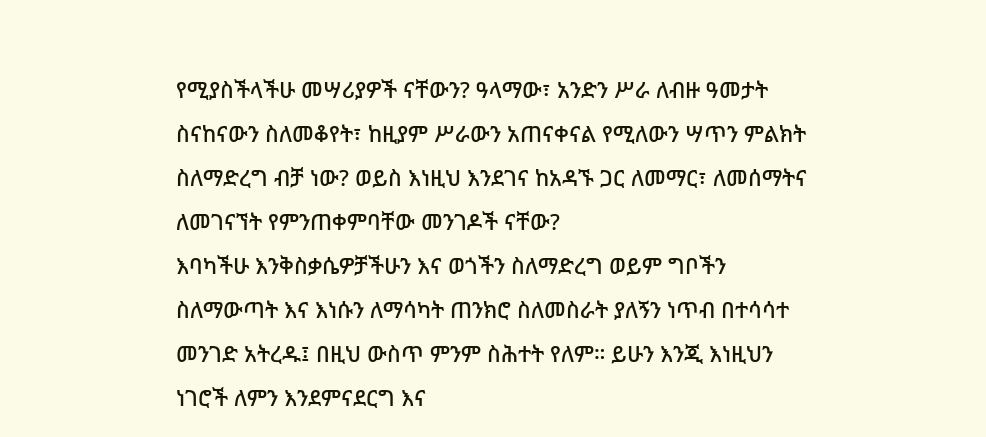የሚያስችላችሁ መሣሪያዎች ናቸውን? ዓላማው፣ አንድን ሥራ ለብዙ ዓመታት ስናከናውን ስለመቆየት፣ ከዚያም ሥራውን አጠናቀናል የሚለውን ሣጥን ምልክት ስለማድረግ ብቻ ነው? ወይስ እነዚህ እንደገና ከአዳኙ ጋር ለመማር፣ ለመሰማትና ለመገናኘት የምንጠቀምባቸው መንገዶች ናቸው?
እባካችሁ እንቅስቃሴዎቻችሁን እና ወጎችን ስለማድረግ ወይም ግቦችን ስለማውጣት እና እነሱን ለማሳካት ጠንክሮ ስለመስራት ያለኝን ነጥብ በተሳሳተ መንገድ አትረዱ፤ በዚህ ውስጥ ምንም ስሕተት የለም። ይሁን እንጂ እነዚህን ነገሮች ለምን እንደምናደርግ እና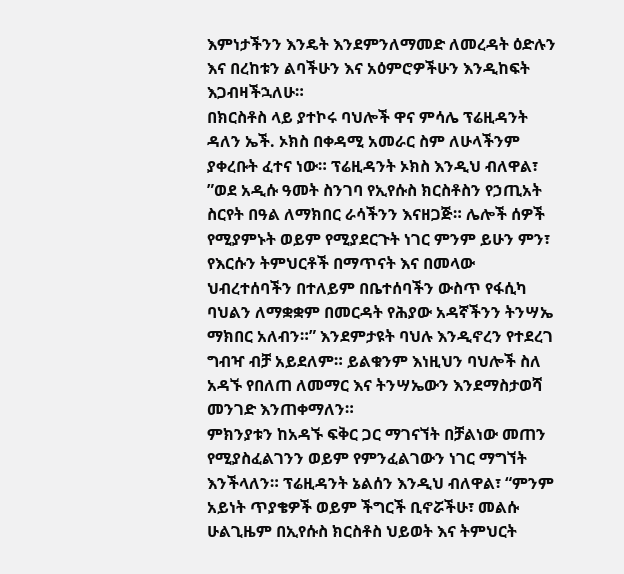እምነታችንን እንዴት እንደምንለማመድ ለመረዳት ዕድሉን እና በረከቱን ልባችሁን እና አዕምሮዎችሁን እንዲከፍት እጋብዛችኋለሁ።
በክርስቶስ ላይ ያተኮሩ ባህሎች ዋና ምሳሌ ፕሬዚዳንት ዳለን ኤች. ኦክስ በቀዳሚ አመራር ስም ለሁላችንም ያቀረቡት ፈተና ነው። ፕሬዚዳንት ኦክስ እንዲህ ብለዋል፣ ”ወደ አዲሱ ዓመት ስንገባ የኢየሱስ ክርስቶስን የኃጢአት ስርየት በዓል ለማክበር ራሳችንን እናዘጋጅ። ሌሎች ሰዎች የሚያምኑት ወይም የሚያደርጉት ነገር ምንም ይሁን ምን፣ የእርሱን ትምህርቶች በማጥናት እና በመላው ህብረተሰባችን በተለይም በቤተሰባችን ውስጥ የፋሲካ ባህልን ለማቋቋም በመርዳት የሕያው አዳኛችንን ትንሣኤ ማክበር አለብን።” እንደምታዩት ባህሉ እንዲኖረን የተደረገ ግብዣ ብቻ አይደለም። ይልቁንም እነዚህን ባህሎች ስለ አዳኙ የበለጠ ለመማር እና ትንሣኤውን እንደማስታወሻ መንገድ እንጠቀማለን።
ምክንያቱን ከአዳኙ ፍቅር ጋር ማገናኘት በቻልነው መጠን የሚያስፈልገንን ወይም የምንፈልገውን ነገር ማግኘት እንችላለን። ፕሬዚዳንት ኔልሰን እንዲህ ብለዋል፣ “ምንም አይነት ጥያቄዎች ወይም ችግርች ቢኖሯችሁ፣ መልሱ ሁልጊዜም በኢየሱስ ክርስቶስ ህይወት እና ትምህርት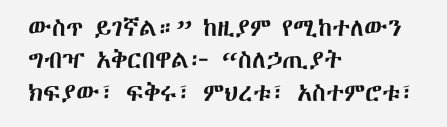ውስጥ ይገኛል።” ከዚያም የሚከተለውን ግብዣ አቅርበዋል፦ “ስለኃጢያት ክፍያው፣ ፍቅሩ፣ ምህረቱ፣ አስተምሮቱ፣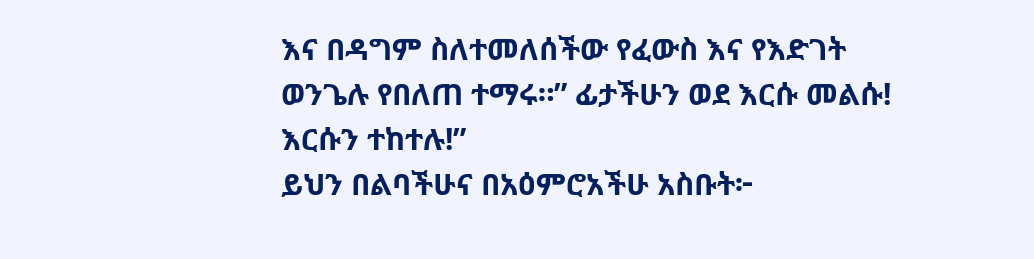እና በዳግም ስለተመለሰችው የፈውስ እና የእድገት ወንጌሉ የበለጠ ተማሩ።” ፊታችሁን ወደ እርሱ መልሱ! እርሱን ተከተሉ!”
ይህን በልባችሁና በአዕምሮአችሁ አስቡት፦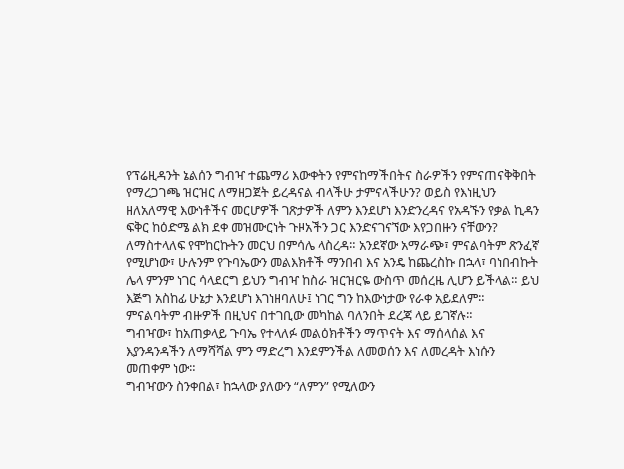የፕሬዚዳንት ኔልሰን ግብዣ ተጨማሪ እውቀትን የምናከማችበትና ስራዎችን የምናጠናቅቅበት የማረጋገጫ ዝርዝር ለማዘጋጀት ይረዳናል ብላችሁ ታምናላችሁን? ወይስ የእነዚህን ዘለአለማዊ እውነቶችና መርሆዎች ገጽታዎች ለምን እንደሆነ እንድንረዳና የአዳኙን የቃል ኪዳን ፍቅር ከዕድሜ ልክ ደቀ መዝሙርነት ጉዞአችን ጋር እንድናገናኘው እየጋበዙን ናቸውን?
ለማስተላለፍ የሞከርኩትን መርህ በምሳሌ ላስረዳ። አንደኛው አማራጭ፣ ምናልባትም ጽንፈኛ የሚሆነው፣ ሁሉንም የጉባኤውን መልእክቶች ማንበብ እና አንዴ ከጨረስኩ በኋላ፣ ባነበብኩት ሌላ ምንም ነገር ሳላደርግ ይህን ግብዣ ከስራ ዝርዝርዬ ውስጥ መሰረዜ ሊሆን ይችላል። ይህ እጅግ አስከፊ ሁኔታ እንደሆነ እገነዘባለሁ፤ ነገር ግን ከእውነታው የራቀ አይደለም። ምናልባትም ብዙዎች በዚህና በተገቢው መካከል ባለንበት ደረጃ ላይ ይገኛሉ።
ግብዣው፣ ከአጠቃላይ ጉባኤ የተላለፉ መልዕክቶችን ማጥናት እና ማሰላሰል እና እያንዳንዳችን ለማሻሻል ምን ማድረግ እንደምንችል ለመወሰን እና ለመረዳት እነሱን መጠቀም ነው።
ግብዣውን ስንቀበል፣ ከኋላው ያለውን “ለምን” የሚለውን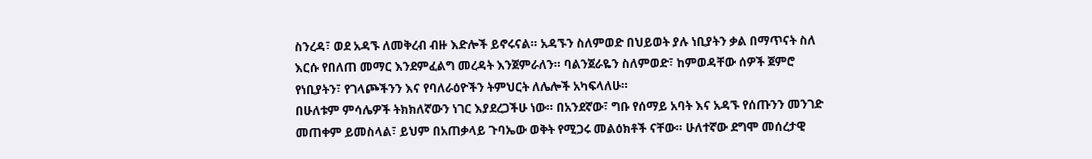ስንረዳ፣ ወደ አዳኙ ለመቅረብ ብዙ እድሎች ይኖሩናል። አዳኙን ስለምወድ በህይወት ያሉ ነቢያትን ቃል በማጥናት ስለ እርሱ የበለጠ መማር እንደምፈልግ መረዳት እንጀምራለን። ባልንጀራዬን ስለምወድ፣ ከምወዳቸው ሰዎች ጀምሮ የነቢያትን፣ የገላጮችንን እና የባለራዕዮችን ትምህርት ለሌሎች አካፍላለሁ።
በሁለቱም ምሳሌዎች ትክክለኛውን ነገር እያደረጋችሁ ነው። በአንደኛው፣ ግቡ የሰማይ አባት እና አዳኙ የሰጡንን መንገድ መጠቀም ይመስላል፣ ይህም በአጠቃላይ ጉባኤው ወቅት የሚጋሩ መልዕክቶች ናቸው። ሁለተኛው ደግሞ መሰረታዊ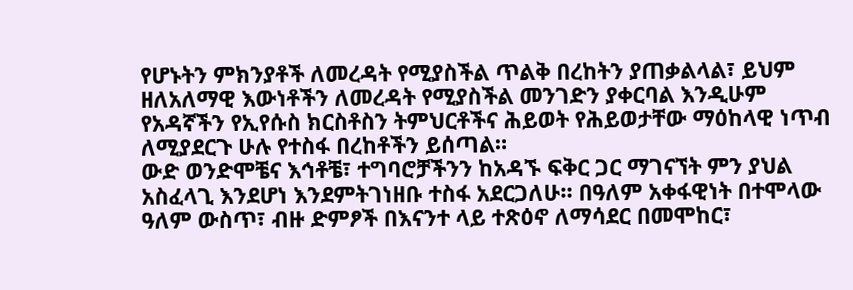የሆኑትን ምክንያቶች ለመረዳት የሚያስችል ጥልቅ በረከትን ያጠቃልላል፣ ይህም ዘለአለማዊ እውነቶችን ለመረዳት የሚያስችል መንገድን ያቀርባል እንዲሁም የአዳኛችን የኢየሱስ ክርስቶስን ትምህርቶችና ሕይወት የሕይወታቸው ማዕከላዊ ነጥብ ለሚያደርጉ ሁሉ የተስፋ በረከቶችን ይሰጣል።
ውድ ወንድሞቼና እኅቶቼ፣ ተግባሮቻችንን ከአዳኙ ፍቅር ጋር ማገናኘት ምን ያህል አስፈላጊ እንደሆነ እንደምትገነዘቡ ተስፋ አደርጋለሁ። በዓለም አቀፋዊነት በተሞላው ዓለም ውስጥ፣ ብዙ ድምፆች በእናንተ ላይ ተጽዕኖ ለማሳደር በመሞከር፣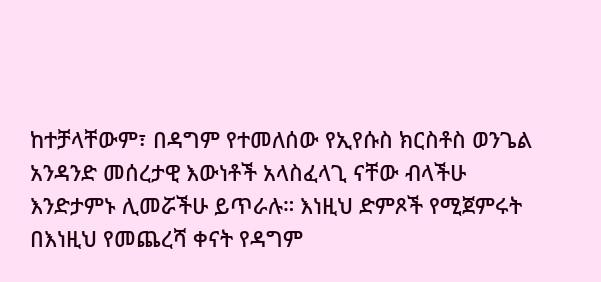ከተቻላቸውም፣ በዳግም የተመለሰው የኢየሱስ ክርስቶስ ወንጌል አንዳንድ መሰረታዊ እውነቶች አላስፈላጊ ናቸው ብላችሁ እንድታምኑ ሊመሯችሁ ይጥራሉ። እነዚህ ድምጾች የሚጀምሩት በእነዚህ የመጨረሻ ቀናት የዳግም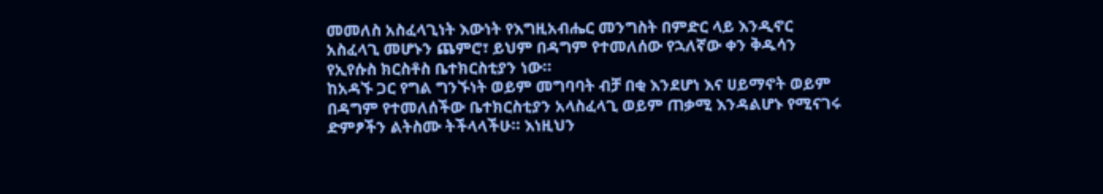መመለስ አስፈላጊነት እውነት የእግዚአብሔር መንግስት በምድር ላይ እንዲኖር አስፈላጊ መሆኑን ጨምሮ፣ ይህም በዳግም የተመለሰው የኋለኛው ቀን ቅዱሳን የኢየሱስ ክርስቶስ ቤተክርስቲያን ነው።
ከአዳኙ ጋር የግል ግንኙነት ወይም መግባባት ብቻ በቂ እንደሆነ እና ሀይማኖት ወይም በዳግም የተመለሰችው ቤተክርስቲያን አላስፈላጊ ወይም ጠቃሚ እንዳልሆኑ የሚናገሩ ድምፆችን ልትስሙ ትችላላችሁ። እነዚህን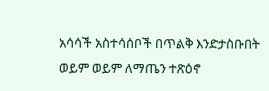አሳሳች አስተሳሰቦች በጥልቅ እንድታስቡበት ወይም ወይም ለማጤን ተጽዕኖ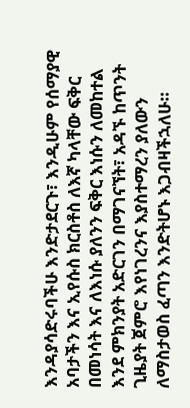እንዳያሳድሩባችሁ እንድታደርጉ፣ እንዲሁም የሰማያዊ አባታችን እና ኢየሱስ ክርስቶስ ለእኛ ካላቸው ፍቅር በመነሳት እና ለእነሱ ያለንን ፍቅር እነሱን ለመከተል እንደ ምክንያት አድርገን በማገናኘት፣ አዳኙ ከጥንት ጊዜያት ጀምሮ እየነገረንና እያስተማረን ያለውን ለማስታወስ ፈጣን እንድትሆኑ እጋብዛችኋለሁ።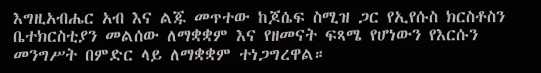እግዚአብሔር አብ እና ልጁ መጥተው ከጆሴፍ ስሚዝ ጋር የኢየሱስ ክርስቶስን ቤተክርስቲያን መልሰው ለማቋቋም እና የዘመናት ፍጻሜ የሆነውን የእርሱን መንግሥት በምድር ላይ ለማቋቋም ተነጋግረዋል።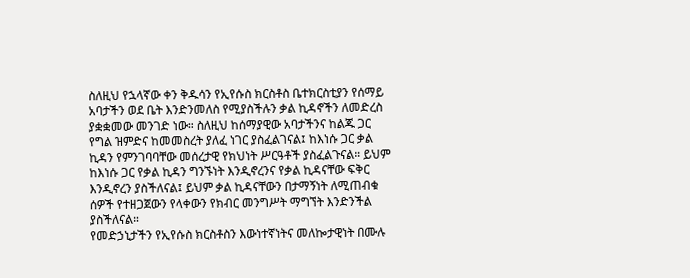ስለዚህ የኋላኛው ቀን ቅዱሳን የኢየሱስ ክርስቶስ ቤተክርስቲያን የሰማይ አባታችን ወደ ቤት እንድንመለስ የሚያስችሉን ቃል ኪዳኖችን ለመድረስ ያቋቋመው መንገድ ነው። ስለዚህ ከሰማያዊው አባታችንና ከልጁ ጋር የግል ዝምድና ከመመስረት ያለፈ ነገር ያስፈልገናል፤ ከእነሱ ጋር ቃል ኪዳን የምንገባባቸው መሰረታዊ የክህነት ሥርዓቶች ያስፈልጉናል። ይህም ከእነሱ ጋር የቃል ኪዳን ግንኙነት እንዲኖረንና የቃል ኪዳናቸው ፍቅር እንዲኖረን ያስችለናል፤ ይህም ቃል ኪዳናቸውን በታማኝነት ለሚጠብቁ ሰዎች የተዘጋጀውን የላቀውን የክብር መንግሥት ማግኘት እንድንችል ያስችለናል።
የመድኃኒታችን የኢየሱስ ክርስቶስን እውነተኛነትና መለኰታዊነት በሙሉ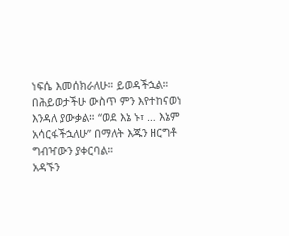ነፍሴ እመሰክራለሁ። ይወዳችኋል። በሕይወታችሁ ውስጥ ምን እየተከናወነ እንዳለ ያውቃል። “ወደ እኔ ኑ፣ … እኔም አሳርፋችኋለሁ” በማለት እጁን ዘርግቶ ግብዣውን ያቀርባል።
አዳኙን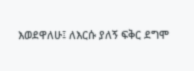እወደዋለሁ፤ ለእርሱ ያለኝ ፍቅር ደግሞ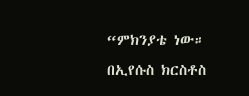“ምክንያቴ ነው። በኢየሱስ ክርስቶስ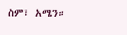ስም፣ አሜን።